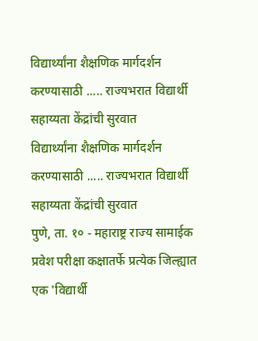विद्यार्थ्यांना शैक्षणिक मार्गदर्शन करण्यासाठी ..... राज्यभरात विद्यार्थी सहाय्यता केंद्रांची सुरवात
विद्यार्थ्यांना शैक्षणिक मार्गदर्शन करण्यासाठी ..... राज्यभरात विद्यार्थी सहाय्यता केंद्रांची सुरवात
पुणे, ता. १० - महाराष्ट्र राज्य सामाईक प्रवेश परीक्षा कक्षातर्फे प्रत्येक जिल्ह्यात एक 'विद्यार्थी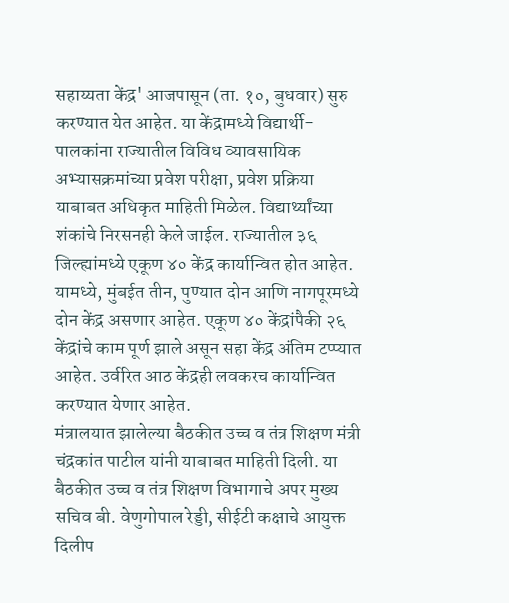सहाय्यता केंद्र' आजपासून (ता. १०, बुधवार) सुरु करण्यात येत आहेत. या केंद्रामध्ये विद्यार्थी-पालकांना राज्यातील विविध व्यावसायिक अभ्यासक्रमांच्या प्रवेश परीक्षा, प्रवेश प्रक्रिया याबाबत अधिकृत माहिती मिळेल. विद्यार्थ्यांच्या शंकांचे निरसनही केले जाईल. राज्यातील ३६ जिल्ह्यांमध्ये एकूण ४० केंद्र कार्यान्वित होत आहेत. यामध्ये, मुंबईत तीन, पुण्यात दोन आणि नागपूरमध्ये दोन केंद्र असणार आहेत. एकूण ४० केंद्रांपैकी २६ केंद्रांचे काम पूर्ण झाले असून सहा केंद्र अंतिम टप्प्यात आहेत. उर्वरित आठ केंद्रही लवकरच कार्यान्वित करण्यात येणार आहेत.
मंत्रालयात झालेल्या बैठकीत उच्च व तंत्र शिक्षण मंत्री चंद्रकांत पाटील यांनी याबाबत माहिती दिली. या बैठकीत उच्च व तंत्र शिक्षण विभागाचे अपर मुख्य सचिव बी. वेणुगोपाल रेड्डी, सीईटी कक्षाचे आयुक्त दिलीप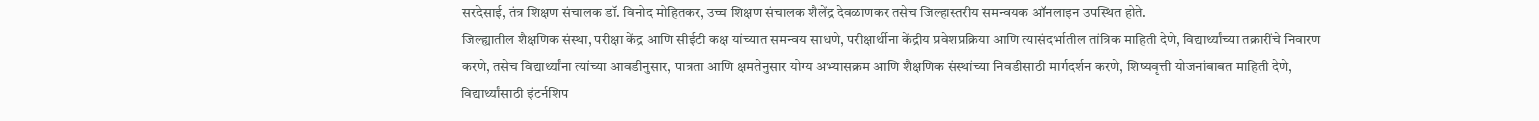सरदेसाई, तंत्र शिक्षण संचालक डॉ. विनोद मोहितकर, उच्च शिक्षण संचालक शैलेंद्र देवळाणकर तसेच जिल्हास्तरीय समन्वयक ऑनलाइन उपस्थित होते.
जिल्ह्यातील शैक्षणिक संस्था, परीक्षा केंद्र आणि सीईटी कक्ष यांच्यात समन्वय साधणे, परीक्षार्थीना केंद्रीय प्रवेशप्रक्रिया आणि त्यासंदर्भातील तांत्रिक माहिती देणे, विद्यार्थ्यांच्या तक्रारींचे निवारण करणे, तसेच विद्यार्थ्यांना त्यांच्या आवडीनुसार, पात्रता आणि क्षमतेनुसार योग्य अभ्यासक्रम आणि शैक्षणिक संस्थांच्या निवडीसाठी मार्गदर्शन करणे, शिष्यवृत्ती योजनांबाबत माहिती देणे, विद्यार्थ्यांसाठी इंटर्नशिप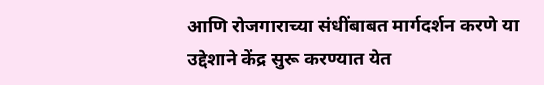आणि रोजगाराच्या संधींबाबत मार्गदर्शन करणे या उद्देशाने केंद्र सुरू करण्यात येत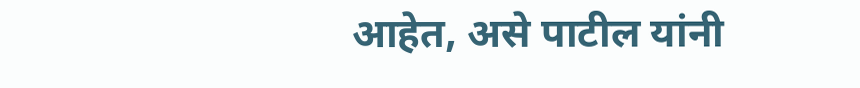आहेत, असे पाटील यांनी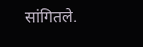सांगितले.